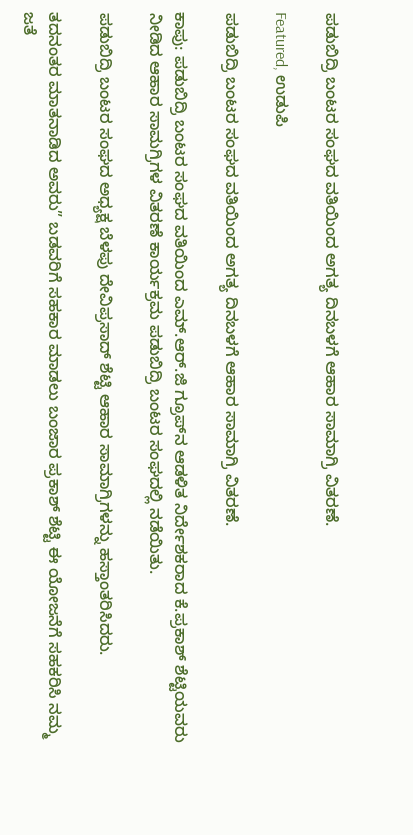ಪಡುಬಿದ್ರಿ ಬಂಟರ ಸಂಘದ ವತಿಯಿಂದ ಅಗತ್ಯ ದಿನಬಳಗೆ ಆಹಾರ ಸಾಮಾಗ್ರಿ ವಿತರಣೆ.

Featured, ಉಡುಪಿ

ಪಡುಬಿದ್ರಿ ಬಂಟರ ಸಂಘದ ವತಿಯಿಂದ ಅಗತ್ಯ ದಿನಬಳಗೆ ಆಹಾರ ಸಾಮಾಗ್ರಿ ವಿತರಣೆ.

ಕಾಪು: ಪಡುಬಿದ್ರಿ ಬಂಟರ ಸಂಘದ ವತಿಯಿಂದ ಎಮ್.ಆರ್.ಜಿ‌ ಗ್ರೂಪ್‌ನ ಆಡಳಿತ ನಿರ್ದೇಶಕರಾದ ಕೆ.ಪ್ರಕಾಶ್ ಶೆಟ್ಟಿಯವರು ನೀಡಿದ ಆಹಾರ ಸಾಮಗ್ರಿಗಳ ವಿತರಣೆ ಕಾರ್ಯಕ್ರಮ ಪಡುಬಿದ್ರಿ ಬಂಟರ ಸಂಘದಲ್ಲಿ ನಡೆಯಿತು.

ಪಡುಬಿದ್ರಿ ಬಂಟರ ಸಂಘದ ಅಧ್ಯಕ್ಷ ಬೆಳಪು ದೇವಿಪ್ರಸಾದ್ ಶೆಟ್ಟಿ ಆಹಾರ ಸಾಮಾಗ್ರಿಗಳನ್ನು‌ ಹಸ್ತಾಂತರಿಸಿದರು.

ತದನಂತರ ಮಾತನಾಡಿದ ಅವರು” ಬಡವರಿಗೆ ಸಹಕಾರ ಮಾಡಲು ಬಂಜಾರ ಪ್ರಕಾಶ್ ಶೆಟ್ಟಿ ಈ ಯೋಜನೆಗೆ ಸಹಕರಿಸಿ ನಮ್ಮ ಜತೆ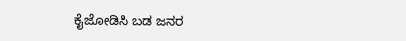ಕೈಜೋಡಿಸಿ ಬಡ ಜನರ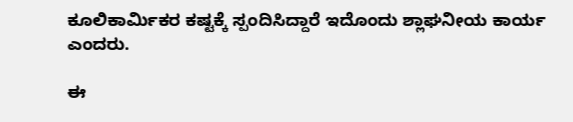ಕೂಲಿಕಾರ್ಮಿಕರ ಕಷ್ಟಕ್ಕೆ ಸ್ಪಂದಿಸಿದ್ದಾರೆ ಇದೊಂದು ಶ್ಲಾಘನೀಯ ಕಾರ್ಯ ಎಂದರು.

ಈ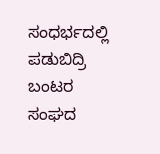ಸಂಧರ್ಭದಲ್ಲಿ ಪಡುಬಿದ್ರಿ ಬಂಟರ ಸಂಘದ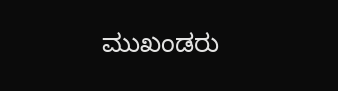ಮುಖಂಡರು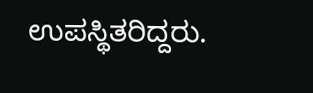ಉಪಸ್ಥಿತರಿದ್ದರು.